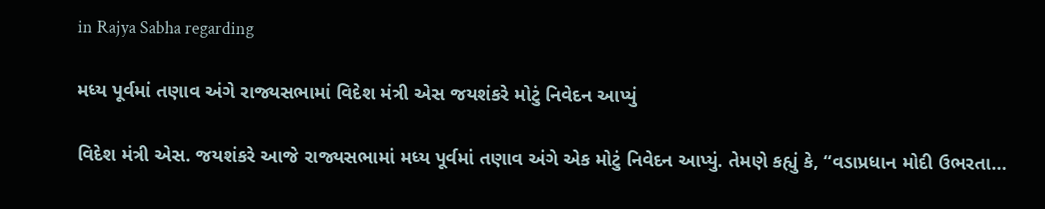in Rajya Sabha regarding

મધ્ય પૂર્વમાં તણાવ અંગે રાજ્યસભામાં વિદેશ મંત્રી એસ જયશંકરે મોટું નિવેદન આપ્યું

વિદેશ મંત્રી એસ. જયશંકરે આજે રાજ્યસભામાં મધ્ય પૂર્વમાં તણાવ અંગે એક મોટું નિવેદન આપ્યું. તેમણે કહ્યું કે, “વડાપ્રધાન મોદી ઉભરતા…